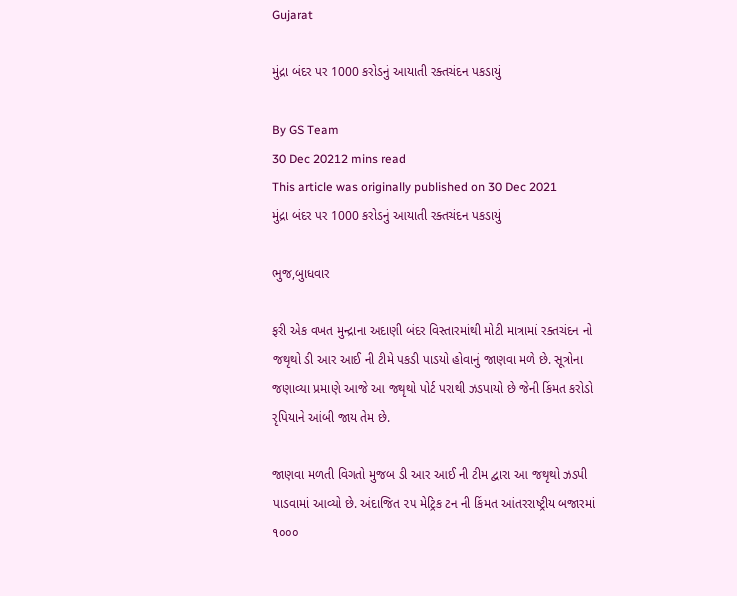Gujarat

મુંદ્રા બંદર પર 1000 કરોડનું આયાતી રક્તચંદન પકડાયું

By GS Team
30 Dec 20212 mins read
This article was originally published on 30 Dec 2021
મુંદ્રા બંદર પર 1000 કરોડનું આયાતી રક્તચંદન પકડાયું

ભુજ,બુાધવાર

ફરી એક વખત મુન્દ્રાના અદાણી બંદર વિસ્તારમાંથી મોટી માત્રામાં રક્તચંદન નો જથૃથો ડી આર આઈ ની ટીમે પકડી પાડયો હોવાનું જાણવા મળે છે. સૂત્રોના જણાવ્યા પ્રમાણે આજે આ જથૃથો પોર્ટ પરાથી ઝડપાયો છે જેની કિંમત કરોડો રૃપિયાને આંબી જાય તેમ છે.

જાણવા મળતી વિગતો મુજબ ડી આર આઈ ની ટીમ દ્વારા આ જથૃથો ઝડપી પાડવામાં આવ્યો છે. અંદાજિત ૨૫ મેટ્રિક ટન ની કિંમત આંતરરાષ્ટ્રીય બજારમાં ૧૦૦૦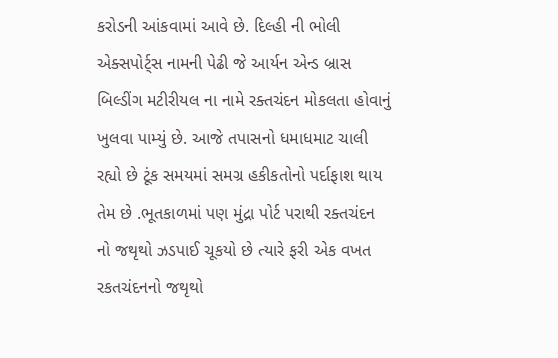કરોડની આંકવામાં આવે છે. દિલ્હી ની ભોલી એક્સપોર્ટ્સ નામની પેઢી જે આર્યન એન્ડ બ્રાસ બિલ્ડીંગ મટીરીયલ ના નામે રક્તચંદન મોકલતા હોવાનું ખુલવા પામ્યું છે. આજે તપાસનો ધમાધમાટ ચાલી રહ્યો છે ટૂંક સમયમાં સમગ્ર હકીકતોનો પર્દાફાશ થાય તેમ છે .ભૂતકાળમાં પણ મુંદ્રા પોર્ટ પરાથી રક્તચંદન નો જથૃથો ઝડપાઈ ચૂકયો છે ત્યારે ફરી એક વખત રકતચંદનનો જથૃથો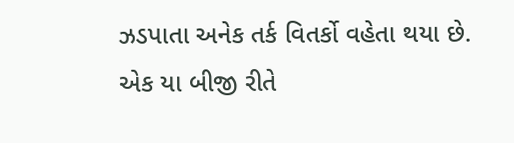ઝડપાતા અનેક તર્ક વિતર્કો વહેતા થયા છે. એક યા બીજી રીતે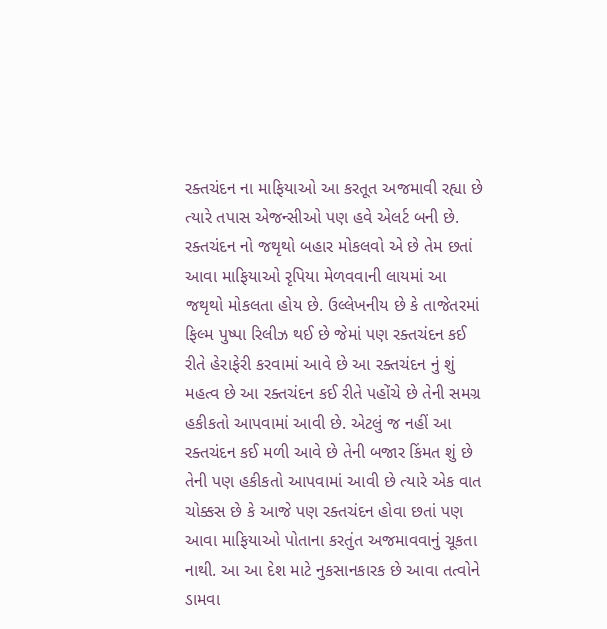રક્તચંદન ના માફિયાઓ આ કરતૂત અજમાવી રહ્યા છે ત્યારે તપાસ એજન્સીઓ પણ હવે એલર્ટ બની છે. રક્તચંદન નો જથૃથો બહાર મોકલવો એ છે તેમ છતાં આવા માફિયાઓ રૃપિયા મેળવવાની લાયમાં આ જથૃથો મોકલતા હોય છે. ઉલ્લેખનીય છે કે તાજેતરમાં ફિલ્મ પુષ્પા રિલીઝ થઈ છે જેમાં પણ રક્તચંદન કઈ રીતે હેરાફેરી કરવામાં આવે છે આ રક્તચંદન નું શું મહત્વ છે આ રક્તચંદન કઈ રીતે પહોંચે છે તેની સમગ્ર હકીકતો આપવામાં આવી છે. એટલું જ નહીં આ રક્તચંદન કઈ મળી આવે છે તેની બજાર કિંમત શું છે તેની પણ હકીકતો આપવામાં આવી છે ત્યારે એક વાત ચોક્કસ છે કે આજે પણ રક્તચંદન હોવા છતાં પણ આવા માફિયાઓ પોતાના કરતુંત અજમાવવાનું ચૂકતા નાથી. આ આ દેશ માટે નુકસાનકારક છે આવા તત્વોને ડામવા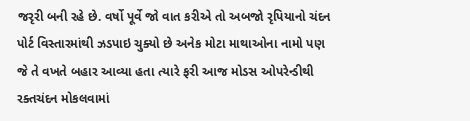જરૃરી બની રહે છે. વર્ષો પૂર્વે જો વાત કરીએ તો અબજો રૃપિયાનો ચંદન પોર્ટ વિસ્તારમાંથી ઝડપાઇ ચુક્યો છે અનેક મોટા માથાઓના નામો પણ જે તે વખતે બહાર આવ્યા હતા ત્યારે ફરી આજ મોડસ ઓપરેન્ડીથી રક્તચંદન મોકલવામાં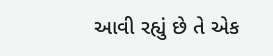આવી રહ્યું છે તે એક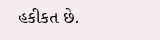હકીકત છે.